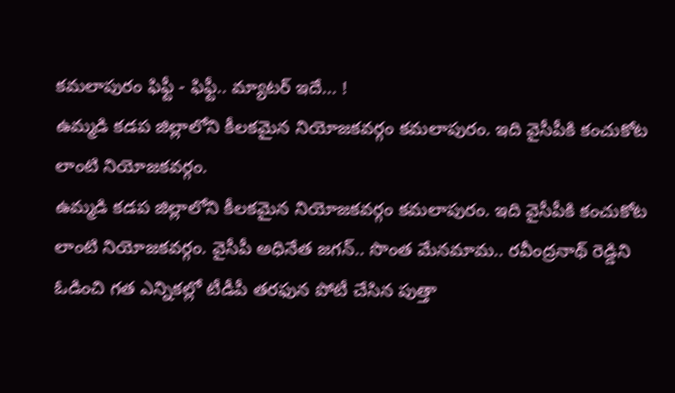కమలాపురం ఫిఫ్టీ - ఫిఫ్టీ.. మ్యాటర్ ఇదే... !
ఉమ్మడి కడప జిల్లాలోని కీలకమైన నియోజకవర్గం కమలాపురం. ఇది వైసీపీకి కంచుకోట లాంటి నియోజకవర్గం.
ఉమ్మడి కడప జిల్లాలోని కీలకమైన నియోజకవర్గం కమలాపురం. ఇది వైసీపీకి కంచుకోట లాంటి నియోజకవర్గం. వైసీపీ అధినేత జగన్.. సొంత మేనమామ.. రవీంద్రనాథ్ రెడ్డిని ఓడించి గత ఎన్నికల్లో టీడీపీ తరఫున పోటీ చేసిన పుత్తా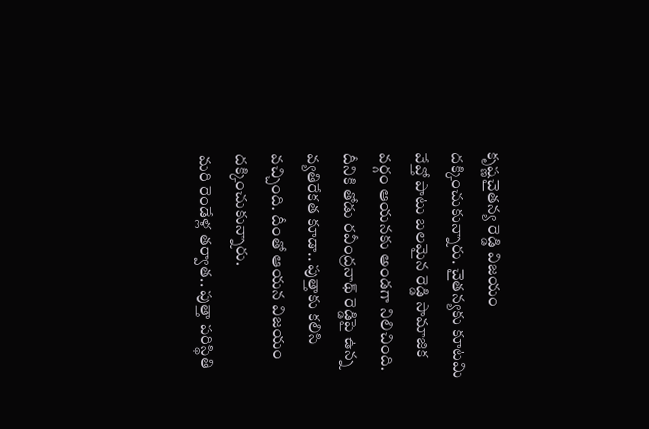కృష్ణచైతన్య రెడ్డి విజయం దక్కించుకున్నారు. చైతన్యకు కూటమి వేవ్తో పాటు బలమైన రెడ్డి సామాజిక వర్గం ఆయనకు అండగా నిలిచింది. దీనికి తోడు రవీంద్రనాథ్ రెడ్డిపై ఉన్న వ్యతిరేకత కూడా.. పుత్తాకు కలిసి వచ్చింది. దీంతో ఆయన విజయం దక్కించుకున్నారు.
మరి రెండేళ్ల తర్వాత.. పుత్తా పరిస్థితి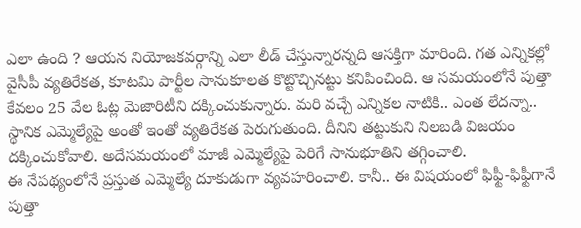ఎలా ఉంది ? ఆయన నియోజకవర్గాన్ని ఎలా లీడ్ చేస్తున్నారన్నది ఆసక్తిగా మారింది. గత ఎన్నికల్లో వైసీపీ వ్యతిరేకత, కూటమి పార్టీల సానుకూలత కొట్టొచ్చినట్టు కనిపించింది. ఆ సమయంలోనే పుత్తా కేవలం 25 వేల ఓట్ల మెజారిటీని దక్కించుకున్నారు. మరి వచ్చే ఎన్నికల నాటికి.. ఎంత లేదన్నా.. స్థానిక ఎమ్మెల్యేపై అంతో ఇంతో వ్యతిరేకత పెరుగుతుంది. దీనిని తట్టుకుని నిలబడి విజయం దక్కించుకోవాలి. అదేసమయంలో మాజీ ఎమ్మెల్యేపై పెరిగే సానుభూతిని తగ్గించాలి.
ఈ నేపథ్యంలోనే ప్రస్తుత ఎమ్మెల్యే దూకుడుగా వ్యవహరించాలి. కానీ.. ఈ విషయంలో ఫిఫ్టీ-ఫిఫ్టీగానే పుత్తా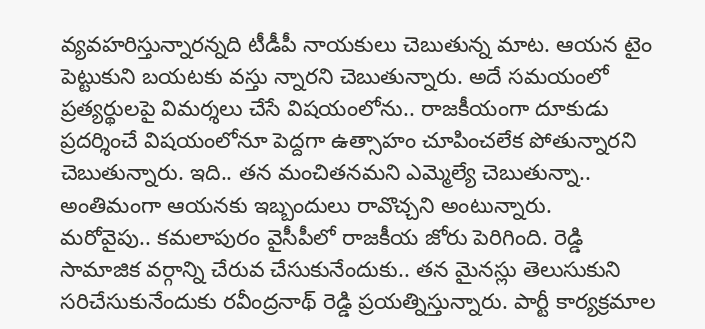వ్యవహరిస్తున్నారన్నది టీడీపీ నాయకులు చెబుతున్న మాట. ఆయన టైం పెట్టుకుని బయటకు వస్తు న్నారని చెబుతున్నారు. అదే సమయంలో ప్రత్యర్థులపై విమర్శలు చేసే విషయంలోను.. రాజకీయంగా దూకుడు ప్రదర్శించే విషయంలోనూ పెద్దగా ఉత్సాహం చూపించలేక పోతున్నారని చెబుతున్నారు. ఇది.. తన మంచితనమని ఎమ్మెల్యే చెబుతున్నా.. అంతిమంగా ఆయనకు ఇబ్బందులు రావొచ్చని అంటున్నారు.
మరోవైపు.. కమలాపురం వైసీపీలో రాజకీయ జోరు పెరిగింది. రెడ్డి సామాజిక వర్గాన్ని చేరువ చేసుకునేందుకు.. తన మైనస్లు తెలుసుకుని సరిచేసుకునేందుకు రవీంద్రనాథ్ రెడ్డి ప్రయత్నిస్తున్నారు. పార్టీ కార్యక్రమాల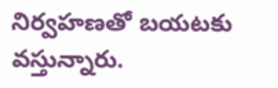నిర్వహణతో బయటకు వస్తున్నారు.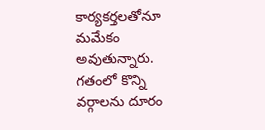కార్యకర్తలతోనూ మమేకం అవుతున్నారు. గతంలో కొన్ని వర్గాలను దూరం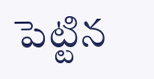పెట్టిన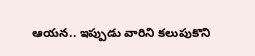ఆయన.. ఇప్పుడు వారిని కలుపుకొని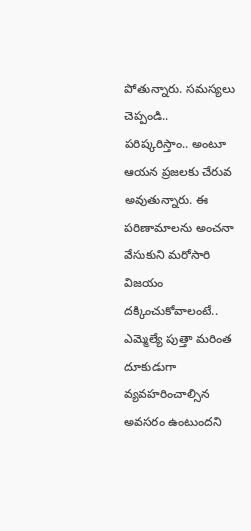పోతున్నారు. సమస్యలు చెప్పండి.. పరిష్కరిస్తాం.. అంటూ ఆయన ప్రజలకు చేరువ అవుతున్నారు. ఈ పరిణామాలను అంచనా వేసుకుని మరోసారి విజయం దక్కించుకోవాలంటే.. ఎమ్మెల్యే పుత్తా మరింత దూకుడుగా వ్యవహరించాల్సిన అవసరం ఉంటుందని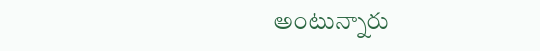అంటున్నారు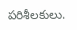పరిశీలకులు.